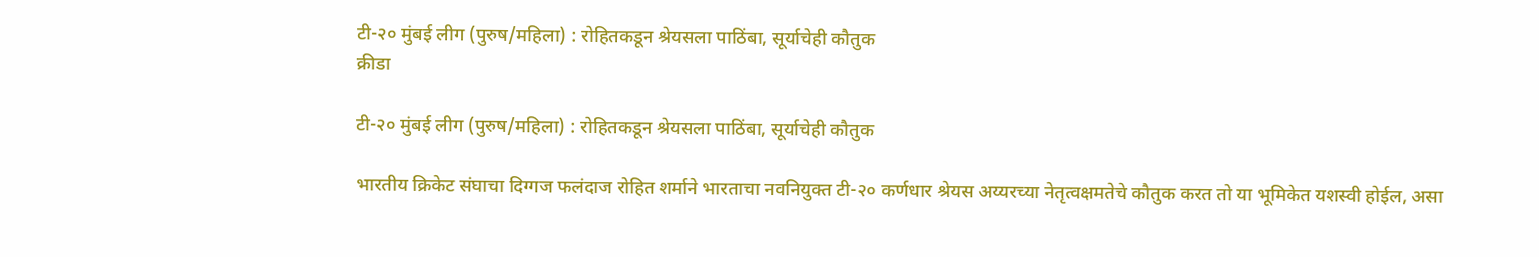टी-२० मुंबई लीग (पुरुष/महिला) : रोहितकडून श्रेयसला पाठिंबा, सूर्याचेही कौतुक
क्रीडा

टी-२० मुंबई लीग (पुरुष/महिला) : रोहितकडून श्रेयसला पाठिंबा, सूर्याचेही कौतुक

भारतीय क्रिकेट संघाचा दिग्गज फलंदाज रोहित शर्माने भारताचा नवनियुक्त टी-२० कर्णधार श्रेयस अय्यरच्या नेतृत्वक्षमतेचे कौतुक करत तो या भूमिकेत यशस्वी होईल, असा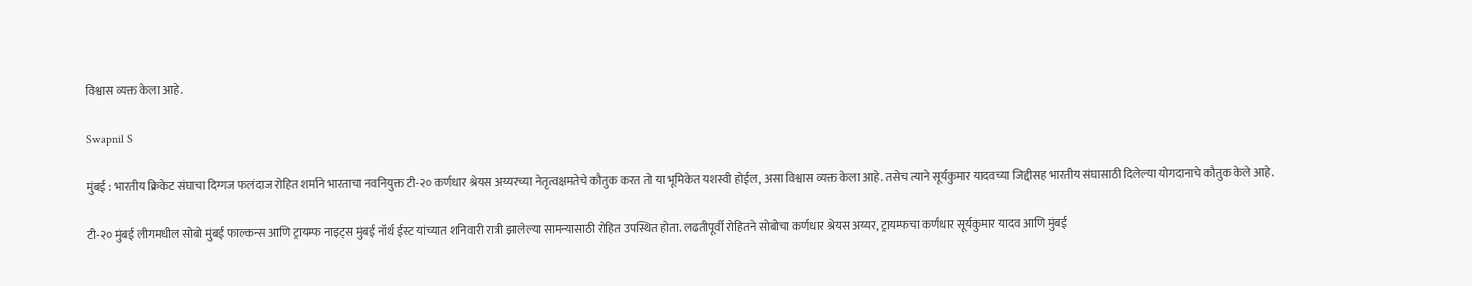विश्वास व्यक्त केला आहे.

Swapnil S

मुंबई : भारतीय क्रिकेट संघाचा दिग्गज फलंदाज रोहित शर्माने भारताचा नवनियुक्त टी-२० कर्णधार श्रेयस अय्यरच्या नेतृत्वक्षमतेचे कौतुक करत तो या भूमिकेत यशस्वी होईल, असा विश्वास व्यक्त केला आहे. तसेच त्याने सूर्यकुमार यादवच्या जिद्दीसह भारतीय संघासाठी दिलेल्या योगदानाचे कौतुक केले आहे.

टी-२० मुंबई लीगमधील सोबो मुंबई फाल्कन्स आणि ट्रायम्फ नाइट्स मुंबई नॉर्थ ईस्ट यांच्यात शनिवारी रात्री झालेल्या सामन्यासाठी रोहित उपस्थित होता. लढतीपूर्वी रोहितने सोबोचा कर्णधार श्रेयस अय्यर, ट्रायम्फचा कर्णधार सूर्यकुमार यादव आणि मुंबई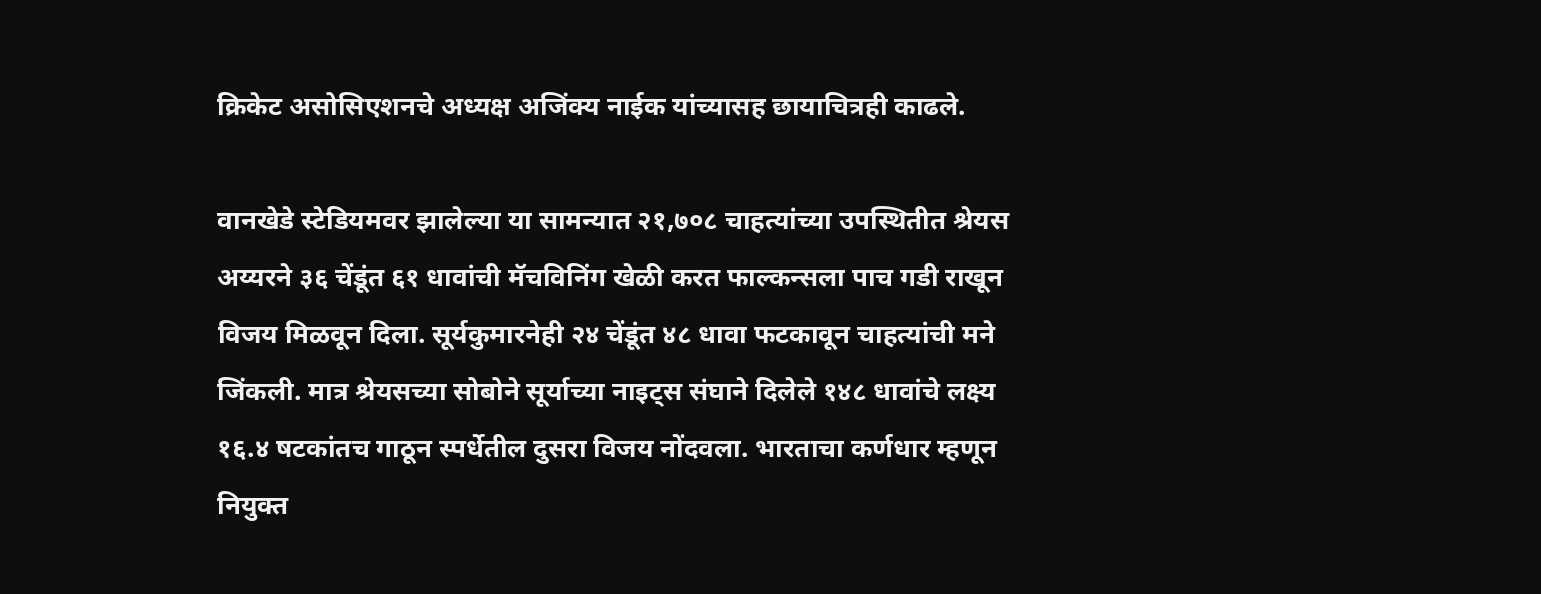क्रिकेट असोसिएशनचे अध्यक्ष अजिंक्य नाईक यांच्यासह छायाचित्रही काढले.

वानखेडे स्टेडियमवर झालेल्या या सामन्यात २१,७०८ चाहत्यांच्या उपस्थितीत श्रेयस अय्यरने ३६ चेंडूंत ६१ धावांची मॅचविनिंग खेळी करत फाल्कन्सला पाच गडी राखून विजय मिळवून दिला. सूर्यकुमारनेही २४ चेंडूंत ४८ धावा फटकावून चाहत्यांची मने जिंकली. मात्र श्रेयसच्या सोबोने सूर्याच्या नाइट्स संघाने दिलेले १४८ धावांचे लक्ष्य १६.४ षटकांतच गाठून स्पर्धेतील दुसरा विजय नोंदवला. भारताचा कर्णधार म्हणून नियुक्त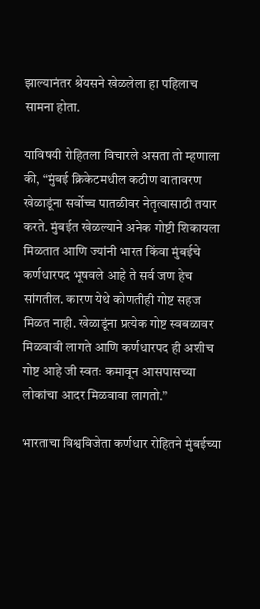झाल्यानंतर श्रेयसने खेळलेला हा पहिलाच सामना होता.

याविषयी रोहितला विचारले असता तो म्हणाला की, “मुंबई क्रिकेटमधील कठीण वातावरण खेळाडूंना सर्वोच्च पातळीवर नेतृत्वासाठी तयार करते. मुंबईत खेळल्याने अनेक गोष्टी शिकायला मिळतात आणि ज्यांनी भारत किंवा मुंबईचे कर्णधारपद भूषवले आहे ते सर्व जण हेच सांगतील. कारण येथे कोणतीही गोष्ट सहज मिळत नाही. खेळाडूंना प्रत्येक गोष्ट स्वबळावर मिळवावी लागते आणि कर्णधारपद ही अशीच गोष्ट आहे जी स्वतः कमावून आसपासच्या लोकांचा आदर मिळवावा लागतो.”

भारताचा विश्वविजेता कर्णधार रोहितने मुंबईच्या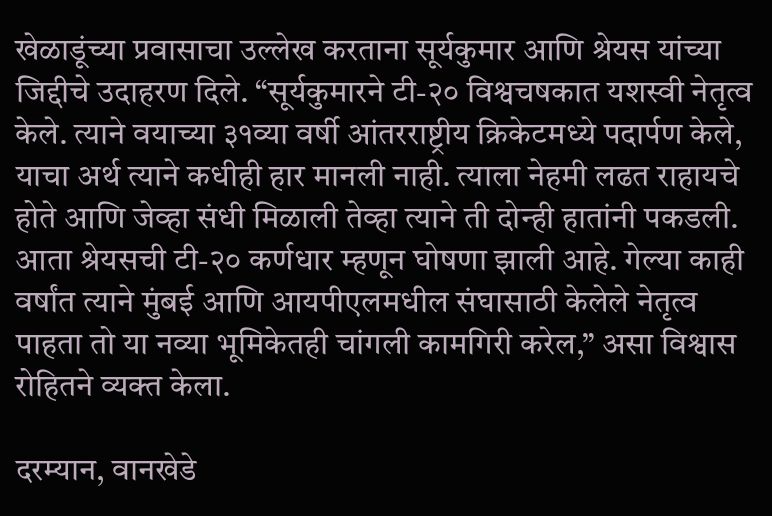खेळाडूंच्या प्रवासाचा उल्लेख करताना सूर्यकुमार आणि श्रेयस यांच्या जिद्दीचे उदाहरण दिले. “सूर्यकुमारने टी-२० विश्वचषकात यशस्वी नेतृत्व केले. त्याने वयाच्या ३१व्या वर्षी आंतरराष्ट्रीय क्रिकेटमध्ये पदार्पण केले, याचा अर्थ त्याने कधीही हार मानली नाही. त्याला नेहमी लढत राहायचे होते आणि जेव्हा संधी मिळाली तेव्हा त्याने ती दोन्ही हातांनी पकडली. आता श्रेयसची टी-२० कर्णधार म्हणून घोषणा झाली आहे. गेल्या काही वर्षांत त्याने मुंबई आणि आयपीएलमधील संघासाठी केलेले नेतृत्व पाहता तो या नव्या भूमिकेतही चांगली कामगिरी करेल,” असा विश्वास रोहितने व्यक्त केला.

दरम्यान, वानखेडे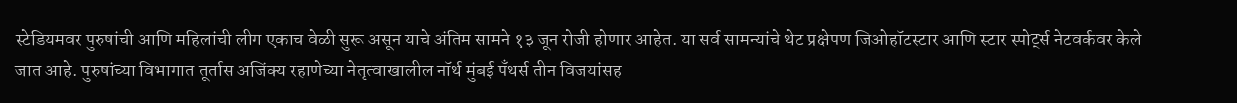स्टेडियमवर पुरुषांची आणि महिलांची लीग एकाच वेळी सुरू असून याचे अंतिम सामने १३ जून रोजी होणार आहेत. या सर्व सामन्यांचे थेट प्रक्षेपण जिओहॉटस्टार आणि स्टार स्पोर्ट्स नेटवर्कवर केले जात आहे. पुरुषांच्या विभागात तूर्तास अजिंक्य रहाणेच्या नेतृत्वाखालील नॉर्थ मुंबई पँथर्स तीन विजयांसह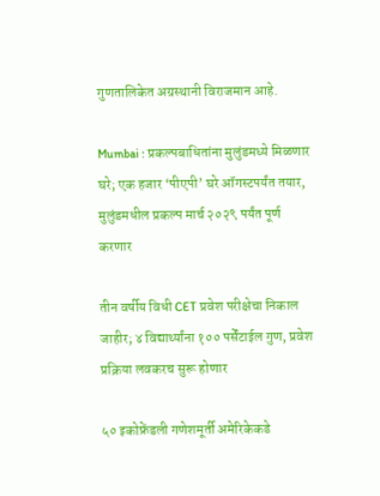गुणतालिकेत अग्रस्थानी विराजमान आहे.

Mumbai : प्रकल्पबाधितांना मुलुंडमध्ये मिळणार घरे; एक हजार ‘पीएपी’ घरे ऑगस्टपर्यंत तयार, मुलुंडमधील प्रकल्प मार्च २०२९ पर्यंत पूर्ण करणार

तीन वर्षीय विधी CET प्रवेश परीक्षेचा निकाल जाहीर; ४ विद्यार्थ्यांना १०० पर्सेंटाईल गुण, प्रवेश प्रक्रिया लवकरच सुरू होणार

५० इकोफ्रेंडली गणेशमूर्ती अमेरिकेकडे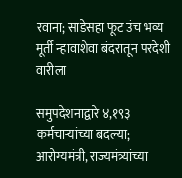रवाना; साडेसहा फूट उंच भव्य मूर्ती न्हावाशेवा बंदरातून परदेशी वारीला

समुपदेशनाद्वारे ४,१९३ कर्मचाऱ्यांच्या बदल्या; आरोग्यमंत्री, राज्यमंत्र्यांच्या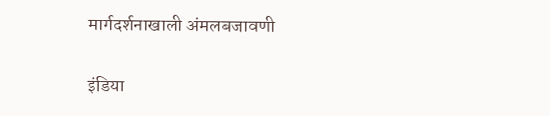मार्गदर्शनाखाली अंमलबजावणी

इंडिया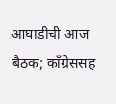आघाडीची आज बैठक; काँग्रेससह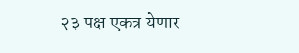२३ पक्ष एकत्र येणार